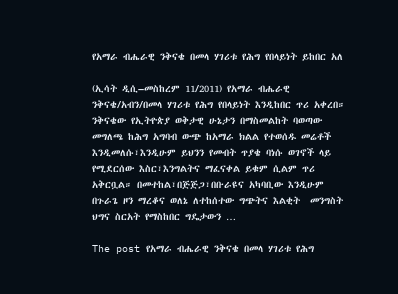የአማራ ብሔራዊ ንቅናቄ በመላ ሃገሪቱ የሕግ የበላይነት ይከበር አለ

(ኢሳት ዲሲ–መስከረም 11/2011) የአማራ ብሔራዊ ንቅናቄ/አብን/በመላ ሃገሪቱ የሕግ የበላይነት እንዲከበር ጥሪ አቀረበ። ንቅናቄው የኢትዮጵያ ወቅታዊ ሁኔታን በማስመልከት ባወጣው መግለጫ ከሕግ አግባብ ውጭ ከአማራ ክልል የተወሰዱ መሬቶች እንዲመለሱ፣እንዲሁም ይህንን የመብት ጥያቄ ባነሱ ወገኖች ላይ የሚደርሰው እስር፣እንግልትና ማፈናቀል ይቁም ሲልም ጥሪ አቅርቧል። በመተከል፣በጅጅጋ፣በቡራዩና አካባቢው እንዲሁም በጉራጌ ዞን ማረቆና ወለኔ ለተከሰተው ግጭትና እልቂት  መንግስት ህግና ስርአት የማስከበር ግዴታውን …

The post የአማራ ብሔራዊ ንቅናቄ በመላ ሃገሪቱ የሕግ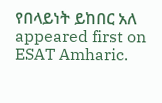የበላይነት ይከበር አለ appeared first on ESAT Amharic.